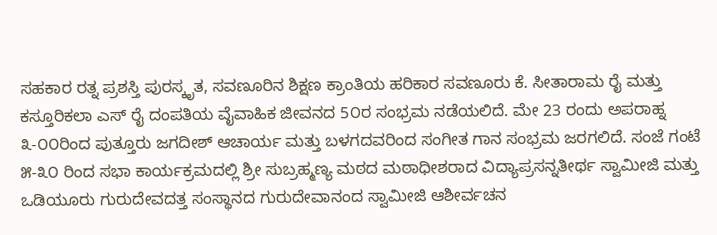ಸಹಕಾರ ರತ್ನ ಪ್ರಶಸ್ತಿ ಪುರಸ್ಕೃತ, ಸವಣೂರಿನ ಶಿಕ್ಷಣ ಕ್ರಾಂತಿಯ ಹರಿಕಾರ ಸವಣೂರು ಕೆ. ಸೀತಾರಾಮ ರೈ ಮತ್ತು ಕಸ್ತೂರಿಕಲಾ ಎಸ್ ರೈ ದಂಪತಿಯ ವೈವಾಹಿಕ ಜೀವನದ 5೦ರ ಸಂಭ್ರಮ ನಡೆಯಲಿದೆ. ಮೇ 23 ರಂದು ಅಪರಾಹ್ನ ೩-೦೦ರಿಂದ ಪುತ್ತೂರು ಜಗದೀಶ್ ಆಚಾರ್ಯ ಮತ್ತು ಬಳಗದವರಿಂದ ಸಂಗೀತ ಗಾನ ಸಂಭ್ರಮ ಜರಗಲಿದೆ. ಸಂಜೆ ಗಂಟೆ ೫-೩೦ ರಿಂದ ಸಭಾ ಕಾರ್ಯಕ್ರಮದಲ್ಲಿ ಶ್ರೀ ಸುಬ್ರಹ್ಮಣ್ಯ ಮಠದ ಮಠಾಧೀಶರಾದ ವಿದ್ಯಾಪ್ರಸನ್ನತೀರ್ಥ ಸ್ವಾಮೀಜಿ ಮತ್ತು ಒಡಿಯೂರು ಗುರುದೇವದತ್ತ ಸಂಸ್ಥಾನದ ಗುರುದೇವಾನಂದ ಸ್ವಾಮೀಜಿ ಆಶೀರ್ವಚನ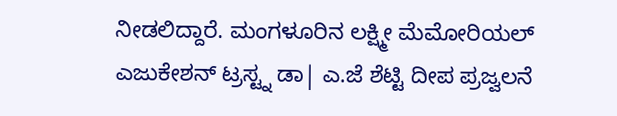ನೀಡಲಿದ್ದಾರೆ. ಮಂಗಳೂರಿನ ಲಕ್ಷ್ಮೀ ಮೆಮೋರಿಯಲ್ ಎಜುಕೇಶನ್ ಟ್ರಸ್ಟ್ನ ಡಾ| ಎ.ಜೆ ಶೆಟ್ಟಿ ದೀಪ ಪ್ರಜ್ವಲನೆ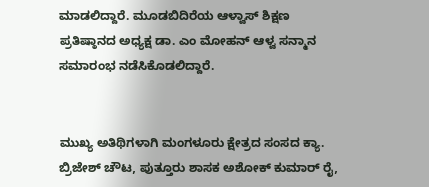ಮಾಡಲಿದ್ದಾರೆ. ಮೂಡಬಿದಿರೆಯ ಆಳ್ವಾಸ್ ಶಿಕ್ಷಣ ಪ್ರತಿಷ್ಠಾನದ ಅಧ್ಯಕ್ಷ ಡಾ. ಎಂ ಮೋಹನ್ ಆಳ್ವ ಸನ್ಮಾನ ಸಮಾರಂಭ ನಡೆಸಿಕೊಡಲಿದ್ದಾರೆ.


ಮುಖ್ಯ ಅತಿಥಿಗಳಾಗಿ ಮಂಗಳೂರು ಕ್ಷೇತ್ರದ ಸಂಸದ ಕ್ಯಾ. ಬ್ರಿಜೇಶ್ ಚೌಟ, ಪುತ್ತೂರು ಶಾಸಕ ಅಶೋಕ್ ಕುಮಾರ್ ರೈ,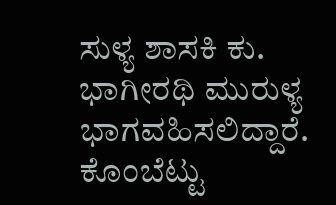ಸುಳ್ಯ ಶಾಸಕಿ ಕು. ಭಾಗೀರಥಿ ಮುರುಳ್ಯ ಭಾಗವಹಿಸಲಿದ್ದಾರೆ. ಕೊಂಬೆಟ್ಟು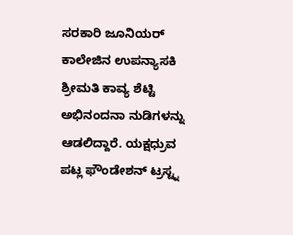ಸರಕಾರಿ ಜೂನಿಯರ್ ಕಾಲೇಜಿನ ಉಪನ್ಯಾಸಕಿ ಶ್ರೀಮತಿ ಕಾವ್ಯ ಶೆಟ್ಟಿ ಅಭಿನಂದನಾ ನುಡಿಗಳನ್ನು ಆಡಲಿದ್ದಾರೆ. ಯಕ್ಷಧ್ರುವ ಪಟ್ಲ ಫೌಂಡೇಶನ್ ಟ್ರಸ್ಟ್ನ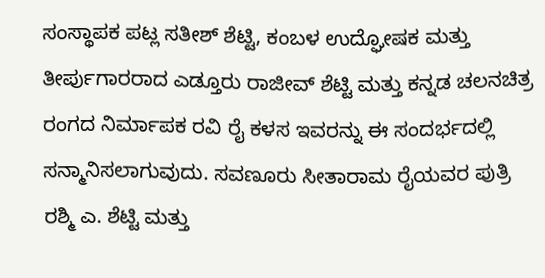ಸಂಸ್ಥಾಪಕ ಪಟ್ಲ ಸತೀಶ್ ಶೆಟ್ಟಿ, ಕಂಬಳ ಉದ್ಘೋಷಕ ಮತ್ತು ತೀರ್ಪುಗಾರರಾದ ಎಡ್ತೂರು ರಾಜೀವ್ ಶೆಟ್ಟಿ ಮತ್ತು ಕನ್ನಡ ಚಲನಚಿತ್ರ ರಂಗದ ನಿರ್ಮಾಪಕ ರವಿ ರೈ ಕಳಸ ಇವರನ್ನು ಈ ಸಂದರ್ಭದಲ್ಲಿ ಸನ್ಮಾನಿಸಲಾಗುವುದು. ಸವಣೂರು ಸೀತಾರಾಮ ರೈಯವರ ಪುತ್ರಿ ರಶ್ಮಿ ಎ. ಶೆಟ್ಟಿ ಮತ್ತು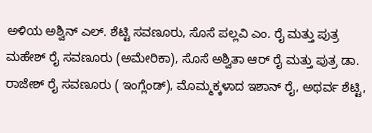ಅಳಿಯ ಅಶ್ವಿನ್ ಎಲ್. ಶೆಟ್ಟಿ ಸವಣೂರು, ಸೊಸೆ ಪಲ್ಲವಿ ಎಂ. ರೈ ಮತ್ತು ಪುತ್ರ ಮಹೇಶ್ ರೈ ಸವಣೂರು (ಅಮೇರಿಕಾ), ಸೊಸೆ ಅಶ್ವಿತಾ ಆರ್ ರೈ ಮತ್ತು ಪುತ್ರ ಡಾ. ರಾಜೇಶ್ ರೈ ಸವಣೂರು ( ಇಂಗ್ಲೆಂಡ್), ಮೊಮ್ಮಕ್ಕಳಾದ ಇಶಾನ್ ರೈ, ಅಥರ್ವ ಶೆಟ್ಟಿ,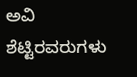ಅವಿ ಶೆಟ್ಟಿರವರುಗಳು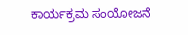ಕಾರ್ಯಕ್ರಮ ಸಂಯೋಜನೆ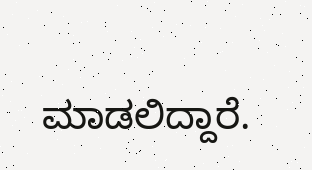ಮಾಡಲಿದ್ದಾರೆ.